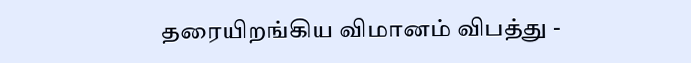தரையிறங்கிய விமானம் விபத்து -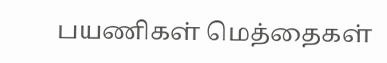பயணிகள் மெத்தைகள்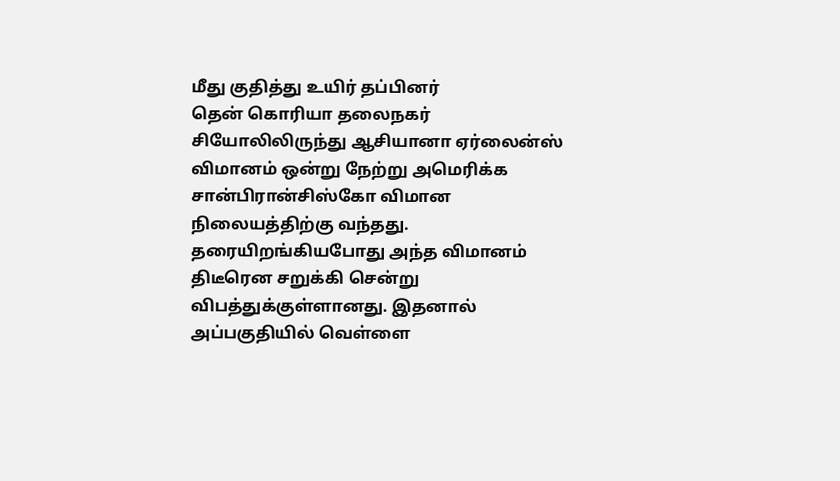மீது குதித்து உயிர் தப்பினர்
தென் கொரியா தலைநகர் சியோலிலிருந்து ஆசியானா ஏர்லைன்ஸ் விமானம் ஒன்று நேற்று அமெரிக்க சான்பிரான்சிஸ்கோ விமான நிலையத்திற்கு வந்தது. தரையிறங்கியபோது அந்த விமானம் திடீரென சறுக்கி சென்று விபத்துக்குள்ளானது. இதனால் அப்பகுதியில் வெள்ளை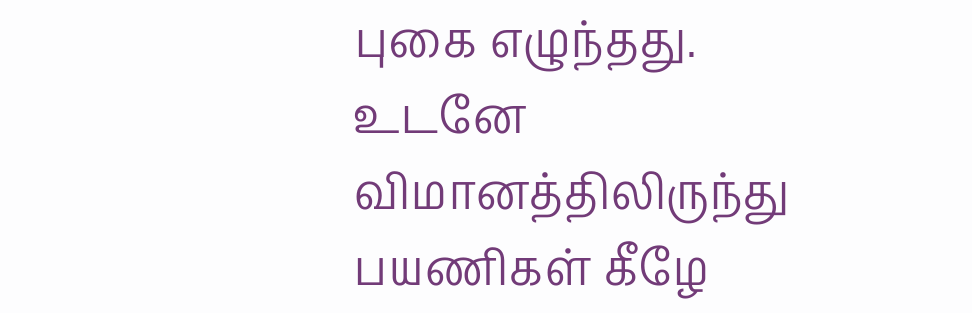புகை எழுந்தது.
உடனே விமானத்திலிருந்து பயணிகள் கீழே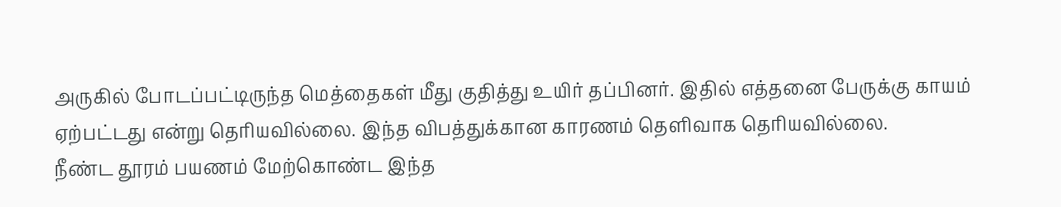அருகில் போடப்பட்டிருந்த மெத்தைகள் மீது குதித்து உயிர் தப்பினர். இதில் எத்தனை பேருக்கு காயம் ஏற்பட்டது என்று தெரியவில்லை. இந்த விபத்துக்கான காரணம் தெளிவாக தெரியவில்லை.
நீண்ட தூரம் பயணம் மேற்கொண்ட இந்த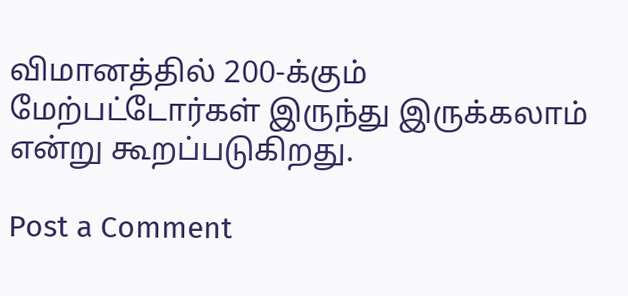விமானத்தில் 200-க்கும் மேற்பட்டோர்கள் இருந்து இருக்கலாம் என்று கூறப்படுகிறது.

Post a Comment